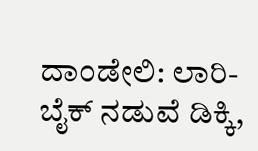ದಾಂಡೇಲಿ: ಲಾರಿ- ಬೈಕ್‌ ನಡುವೆ ಡಿಕ್ಕಿ,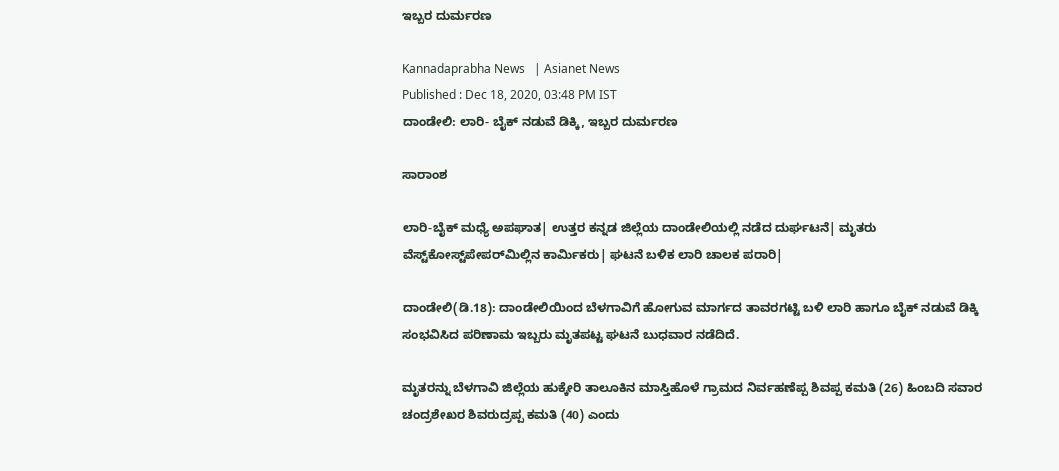ಇಬ್ಬರ ದುರ್ಮರಣ

Kannadaprabha News   | Asianet News
Published : Dec 18, 2020, 03:48 PM IST
ದಾಂಡೇಲಿ: ಲಾರಿ- ಬೈಕ್‌ ನಡುವೆ ಡಿಕ್ಕಿ, ಇಬ್ಬರ ದುರ್ಮರಣ

ಸಾರಾಂಶ

ಲಾರಿ-ಬೈಕ್‌ ಮಧ್ಯೆ ಅಪಘಾತ| ಉತ್ತರ ಕನ್ನಡ ಜಿಲ್ಲೆಯ ದಾಂಡೇಲಿಯಲ್ಲಿ ನಡೆದ ದುರ್ಘಟನೆ| ಮೃತರು ವೆಸ್ಟ್‌ಕೋಸ್ಟ್‌ಪೇಪರ್‌ಮಿಲ್ಲಿನ ಕಾರ್ಮಿಕರು| ಘಟನೆ ಬಳಿಕ ಲಾರಿ ಚಾಲಕ ಪರಾರಿ|

ದಾಂಡೇಲಿ(ಡಿ.18): ದಾಂಡೇಲಿಯಿಂದ ಬೆಳಗಾವಿಗೆ ಹೋಗುವ ಮಾರ್ಗದ ತಾವರಗಟ್ಟಿ ಬಳಿ ಲಾರಿ ಹಾಗೂ ಬೈಕ್‌ ನಡುವೆ ಡಿಕ್ಕಿ ಸಂಭವಿಸಿದ ಪರಿಣಾಮ ಇಬ್ಬರು ಮೃತಪಟ್ಟ ಘಟನೆ ಬುಧವಾರ ನಡೆದಿದೆ.

ಮೃತರನ್ನು ಬೆಳಗಾವಿ ಜಿಲ್ಲೆಯ ಹುಕ್ಕೇರಿ ತಾಲೂಕಿನ ಮಾಸ್ತಿಹೊಳೆ ಗ್ರಾಮದ ನಿರ್ವಹಣೆಪ್ಪ ಶಿವಪ್ಪ ಕಮತಿ (26) ಹಿಂಬದಿ ಸವಾರ ಚಂದ್ರಶೇಖರ ಶಿವರುದ್ರಪ್ಪ ಕಮತಿ (40) ಎಂದು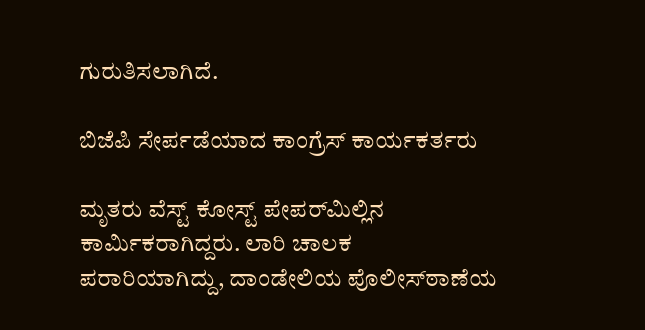ಗುರುತಿಸಲಾಗಿದೆ.

ಬಿಜೆಪಿ ಸೇರ್ಪಡೆಯಾದ ಕಾಂಗ್ರೆಸ್‌ ಕಾರ್ಯಕರ್ತರು

ಮೃತರು ವೆಸ್ಟ್‌ ಕೋಸ್ಟ್‌ ಪೇಪರ್‌ಮಿಲ್ಲಿನ ಕಾರ್ಮಿಕರಾಗಿದ್ದರು. ಲಾರಿ ಚಾಲಕ ಪರಾರಿಯಾಗಿದ್ದು, ದಾಂಡೇಲಿಯ ಪೊಲೀಸ್‌ಠಾಣೆಯ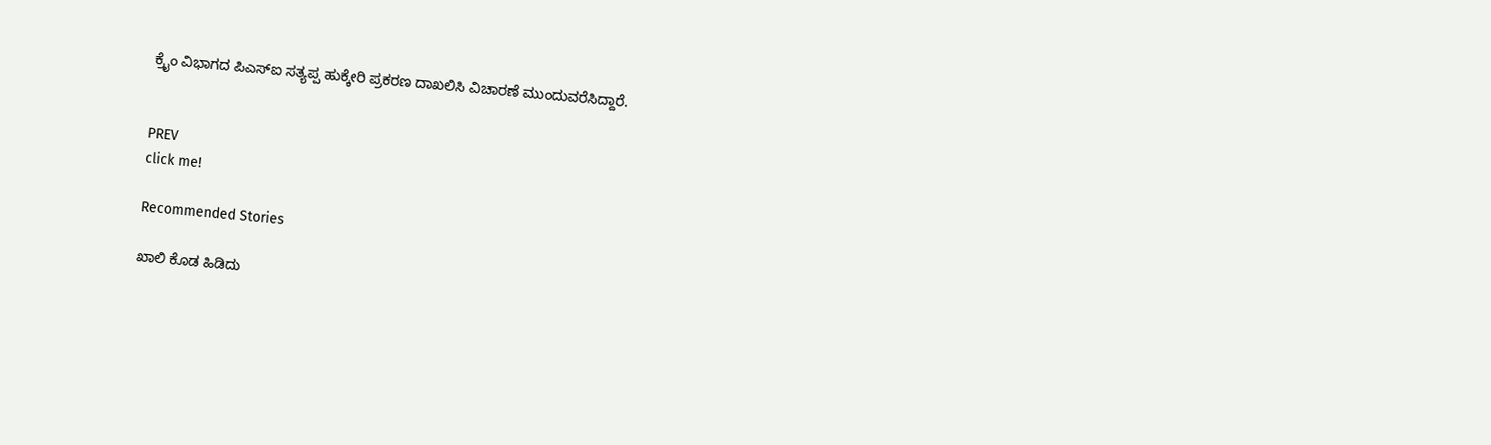ಕ್ರೈಂ ವಿಭಾಗದ ಪಿಎಸ್‌ಐ ಸತ್ಯಪ್ಪ ಹುಕ್ಕೇರಿ ಪ್ರಕರಣ ದಾಖಲಿಸಿ ವಿಚಾರಣೆ ಮುಂದುವರೆಸಿದ್ದಾರೆ.


PREV
click me!

Recommended Stories

ಖಾಲಿ ಕೊಡ ಹಿಡಿದು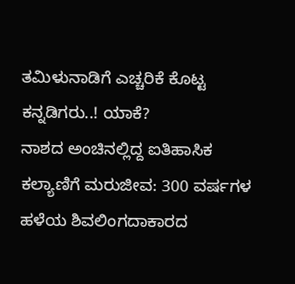ತಮಿಳುನಾಡಿಗೆ ಎಚ್ಚರಿಕೆ ಕೊಟ್ಟ ಕನ್ನಡಿಗರು..! ಯಾಕೆ?
ನಾಶದ ಅಂಚಿನಲ್ಲಿದ್ದ ಐತಿಹಾಸಿಕ ಕಲ್ಯಾಣಿಗೆ ಮರುಜೀವ: 300 ವರ್ಷಗಳ ಹಳೆಯ ಶಿವಲಿಂಗದಾಕಾರದ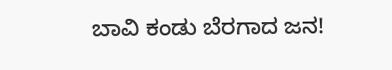ಬಾವಿ ಕಂಡು ಬೆರಗಾದ ಜನ!